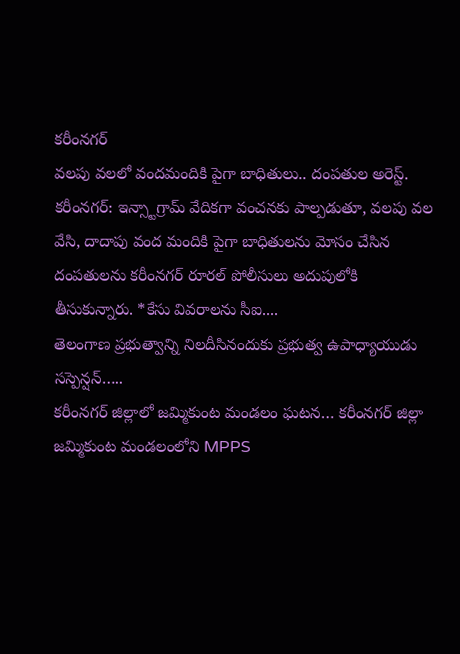కరీంనగర్
వలపు వలలో వందమందికి పైగా బాధితులు.. దంపతుల అరెస్ట్.
కరీంనగర్: ఇన్స్టాగ్రామ్ వేదికగా వంచనకు పాల్పడుతూ, వలపు వల వేసి, దాదాపు వంద మందికి పైగా బాధితులను మోసం చేసిన దంపతులను కరీంనగర్ రూరల్ పోలీసులు అదుపులోకి తీసుకున్నారు. *కేసు వివరాలను సీఐ....
తెలంగాణ ప్రభుత్వాన్ని నిలదీసినందుకు ప్రభుత్వ ఉపాధ్యాయుడు సస్పెన్షన్…..
కరీంనగర్ జిల్లాలో జమ్మికుంట మండలం ఘటన… కరీంనగర్ జిల్లా జమ్మికుంట మండలంలోని MPPS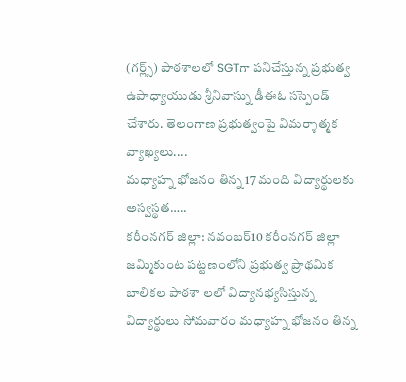(గర్ల్స్) పాఠశాలలో SGTగా పనిచేస్తున్న ప్రభుత్వ ఉపాధ్యాయుడు శ్రీనివాస్ను డీఈఓ సస్పెండ్ చేశారు. తెలంగాణ ప్రభుత్వంపై విమర్శాత్మక వ్యాఖ్యలు....
మధ్యాహ్న భోజనం తిన్న 17 మంది విద్యార్థులకు అస్వస్థత…..
కరీంనగర్ జిల్లా: నవంబర్10 కరీంనగర్ జిల్లా జమ్మికుంట పట్టణంలోని ప్రభుత్వ ప్రాథమిక బాలికల పాఠశా లలో విద్యానభ్యసిస్తున్న విద్యార్థులు సోమవారం మధ్యాహ్న భోజనం తిన్న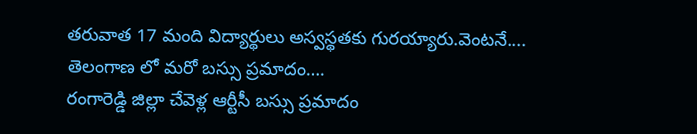తరువాత 17 మంది విద్యార్థులు అస్వస్థతకు గురయ్యారు.వెంటనే....
తెలంగాణ లో మరో బస్సు ప్రమాదం….
రంగారెడ్డి జిల్లా చేవెళ్ల ఆర్టీసీ బస్సు ప్రమాదం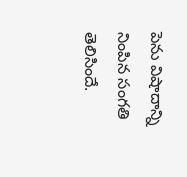పెను విషాదాన్ని నింపిన సంగతి తెలిసిందే.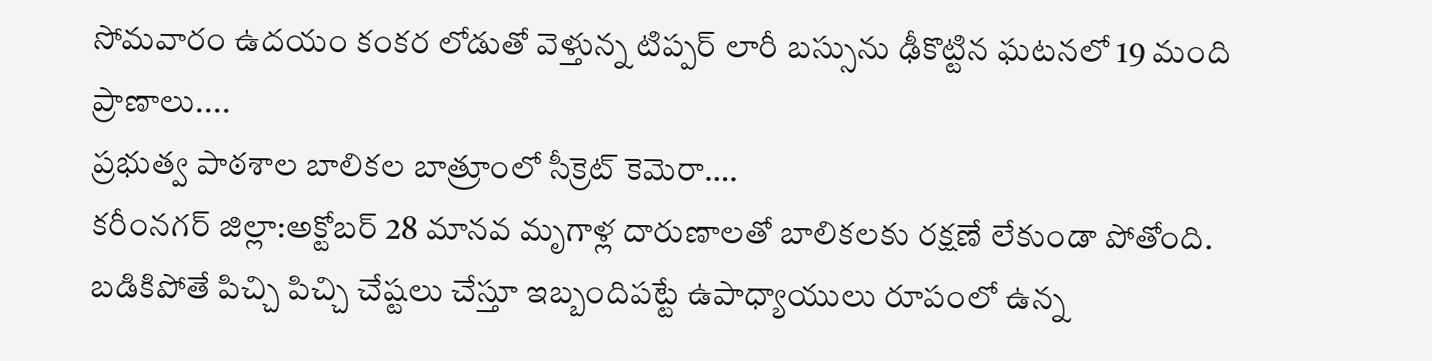సోమవారం ఉదయం కంకర లోడుతో వెళ్తున్న టిప్పర్ లారీ బస్సును ఢీకొట్టిన ఘటనలో 19 మంది ప్రాణాలు....
ప్రభుత్వ పాఠశాల బాలికల బాత్రూంలో సీక్రెట్ కెమెరా….
కరీంనగర్ జిల్లా:అక్టోబర్ 28 మానవ మృగాళ్ల దారుణాలతో బాలికలకు రక్షణే లేకుండా పోతోంది. బడికిపోతే పిచ్చి పిచ్చి చేష్టలు చేస్తూ ఇబ్బందిపట్టే ఉపాధ్యాయులు రూపంలో ఉన్న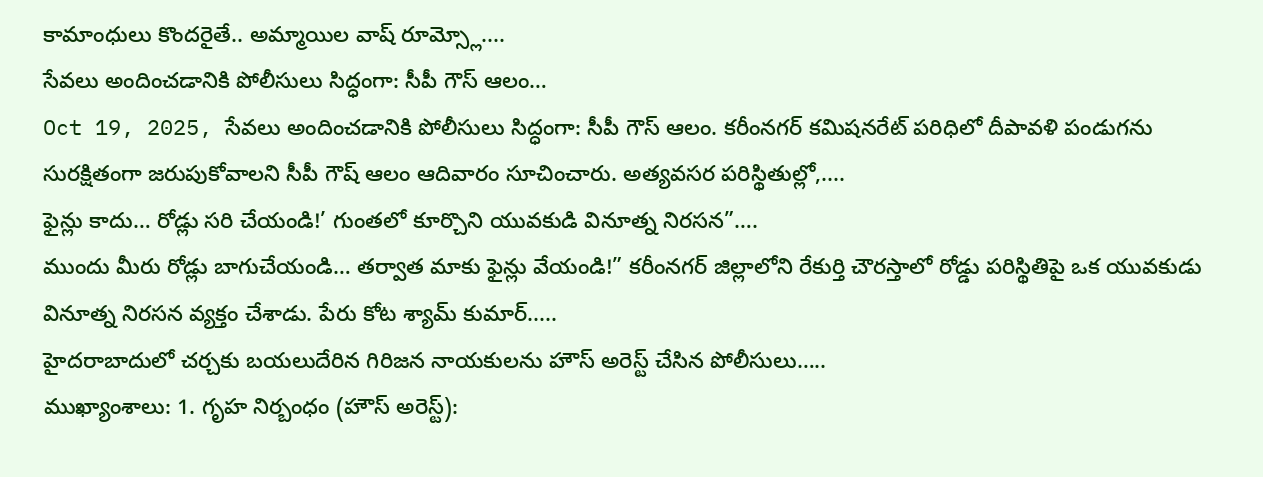కామాంధులు కొందరైతే.. అమ్మాయిల వాష్ రూమ్స్లో....
సేవలు అందించడానికి పోలీసులు సిద్ధంగా: సీపీ గౌస్ ఆలం…
Oct 19, 2025, సేవలు అందించడానికి పోలీసులు సిద్ధంగా: సీపీ గౌస్ ఆలం. కరీంనగర్ కమిషనరేట్ పరిధిలో దీపావళి పండుగను సురక్షితంగా జరుపుకోవాలని సీపీ గౌష్ ఆలం ఆదివారం సూచించారు. అత్యవసర పరిస్థితుల్లో,....
ఫైన్లు కాదు… రోడ్లు సరి చేయండి!’ గుంతలో కూర్చొని యువకుడి వినూత్న నిరసన”….
ముందు మీరు రోడ్లు బాగుచేయండి… తర్వాత మాకు ఫైన్లు వేయండి!” కరీంనగర్ జిల్లాలోని రేకుర్తి చౌరస్తాలో రోడ్డు పరిస్థితిపై ఒక యువకుడు వినూత్న నిరసన వ్యక్తం చేశాడు. పేరు కోట శ్యామ్ కుమార్.....
హైదరాబాదులో చర్చకు బయలుదేరిన గిరిజన నాయకులను హౌస్ అరెస్ట్ చేసిన పోలీసులు…..
ముఖ్యాంశాలు: 1. గృహ నిర్బంధం (హౌస్ అరెస్ట్):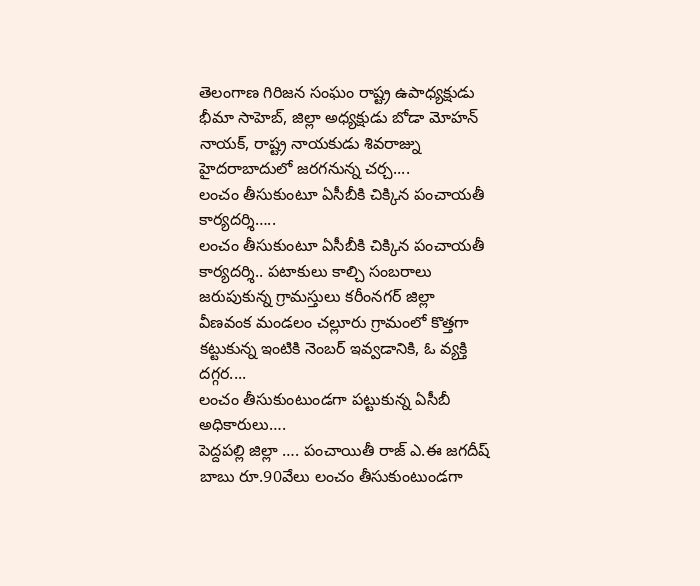తెలంగాణ గిరిజన సంఘం రాష్ట్ర ఉపాధ్యక్షుడు భీమా సాహెబ్, జిల్లా అధ్యక్షుడు బోడా మోహన్ నాయక్, రాష్ట్ర నాయకుడు శివరాజ్ను హైదరాబాదులో జరగనున్న చర్చ....
లంచం తీసుకుంటూ ఏసీబీకి చిక్కిన పంచాయతీ కార్యదర్శి…..
లంచం తీసుకుంటూ ఏసీబీకి చిక్కిన పంచాయతీ కార్యదర్శి.. పటాకులు కాల్చి సంబరాలు జరుపుకున్న గ్రామస్తులు కరీంనగర్ జిల్లా వీణవంక మండలం చల్లూరు గ్రామంలో కొత్తగా కట్టుకున్న ఇంటికి నెంబర్ ఇవ్వడానికి, ఓ వ్యక్తి దగ్గర....
లంచం తీసుకుంటుండగా పట్టుకున్న ఏసీబీ అధికారులు….
పెద్దపల్లి జిల్లా …. పంచాయితీ రాజ్ ఎ.ఈ జగదీష్ బాబు రూ.90వేలు లంచం తీసుకుంటుండగా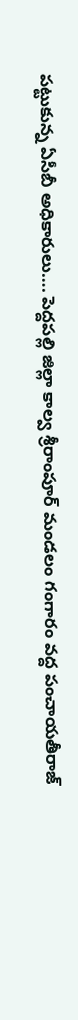పట్టుకున్న ఏసీబీ అధికారులు…. పెద్దపల్లి జిల్లా కాల్వ శ్రీరాంపూర్ మండలం గంగారం వద్ద పంచాయతీరాజ్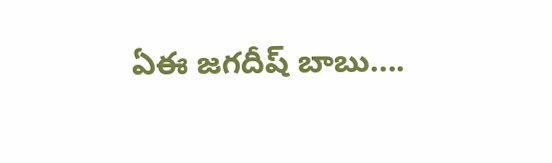ఏఈ జగదీష్ బాబు....